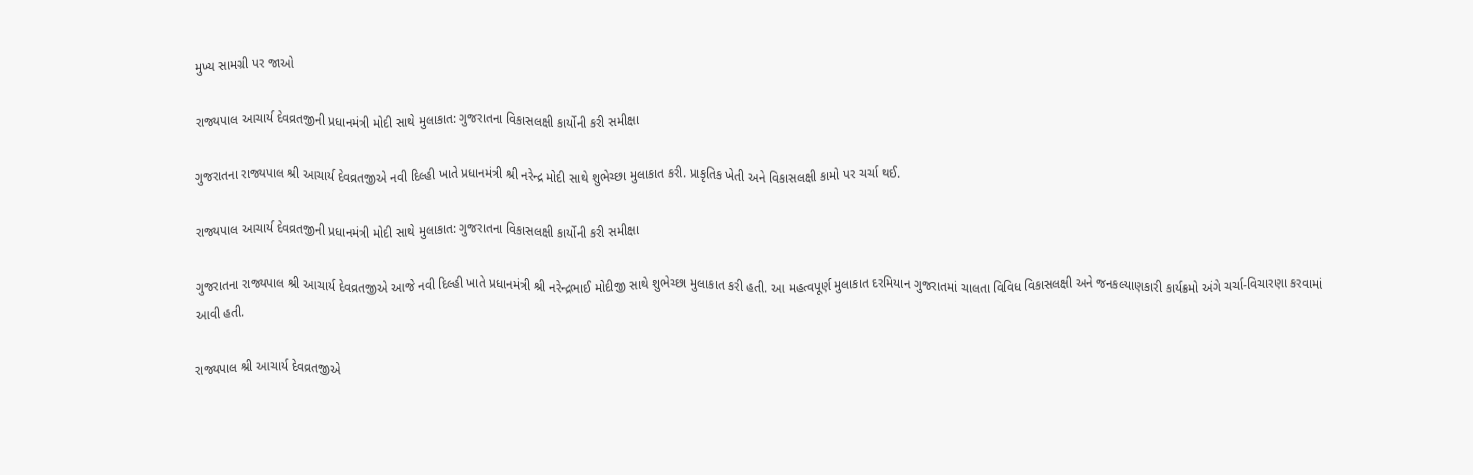મુખ્ય સામગ્રી પર જાઓ

રાજ્યપાલ આચાર્ય દેવવ્રતજીની પ્રધાનમંત્રી મોદી સાથે મુલાકાત: ગુજરાતના વિકાસલક્ષી કાર્યોની કરી સમીક્ષા

ગુજરાતના રાજ્યપાલ શ્રી આચાર્ય દેવવ્રતજીએ નવી દિલ્હી ખાતે પ્રધાનમંત્રી શ્રી નરેન્દ્ર મોદી સાથે શુભેચ્છા મુલાકાત કરી. પ્રાકૃતિક ખેતી અને વિકાસલક્ષી કામો પર ચર્ચા થઈ.

રાજ્યપાલ આચાર્ય દેવવ્રતજીની પ્રધાનમંત્રી મોદી સાથે મુલાકાત: ગુજરાતના વિકાસલક્ષી કાર્યોની કરી સમીક્ષા

ગુજરાતના રાજ્યપાલ શ્રી આચાર્ય દેવવ્રતજીએ આજે નવી દિલ્હી ખાતે પ્રધાનમંત્રી શ્રી નરેન્દ્રભાઈ મોદીજી સાથે શુભેચ્છા મુલાકાત કરી હતી. આ મહત્વપૂર્ણ મુલાકાત દરમિયાન ગુજરાતમાં ચાલતા વિવિધ વિકાસલક્ષી અને જનકલ્યાણકારી કાર્યક્રમો અંગે ચર્ચા-વિચારણા કરવામાં આવી હતી.

રાજ્યપાલ શ્રી આચાર્ય દેવવ્રતજીએ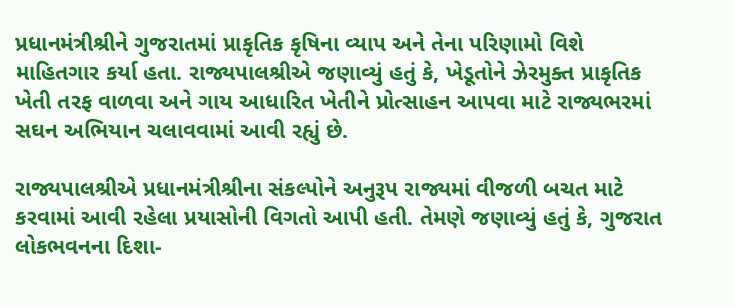પ્રધાનમંત્રીશ્રીને ગુજરાતમાં પ્રાકૃતિક કૃષિના વ્યાપ અને તેના પરિણામો વિશે માહિતગાર કર્યા હતા. રાજ્યપાલશ્રીએ જણાવ્યું હતું કે, ખેડૂતોને ઝેરમુક્ત પ્રાકૃતિક ખેતી તરફ વાળવા અને ગાય આધારિત ખેતીને પ્રોત્સાહન આપવા માટે રાજ્યભરમાં સઘન અભિયાન ચલાવવામાં આવી રહ્યું છે.

રાજ્યપાલશ્રીએ પ્રધાનમંત્રીશ્રીના સંકલ્પોને અનુરૂપ રાજ્યમાં વીજળી બચત માટે કરવામાં આવી રહેલા પ્રયાસોની વિગતો આપી હતી. તેમણે જણાવ્યું હતું કે, ગુજરાત લોકભવનના દિશા-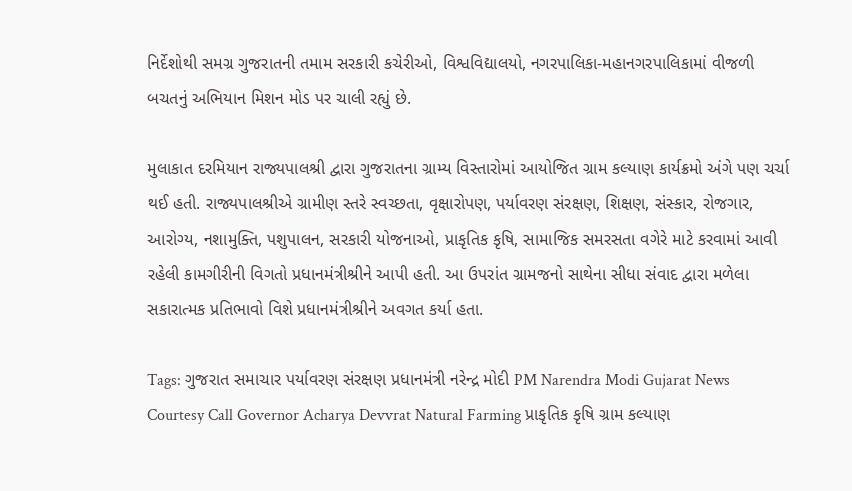નિર્દેશોથી સમગ્ર ગુજરાતની તમામ સરકારી કચેરીઓ, વિશ્વવિદ્યાલયો, નગરપાલિકા-મહાનગરપાલિકામાં વીજળી બચતનું અભિયાન મિશન મોડ પર ચાલી રહ્યું છે.

મુલાકાત દરમિયાન રાજ્યપાલશ્રી દ્વારા ગુજરાતના ગ્રામ્ય વિસ્તારોમાં આયોજિત ગ્રામ કલ્યાણ કાર્યક્રમો અંગે પણ ચર્ચા થઈ હતી. રાજ્યપાલશ્રીએ ગ્રામીણ સ્તરે સ્વચ્છતા, વૃક્ષારોપણ, પર્યાવરણ સંરક્ષણ, શિક્ષણ, સંસ્કાર, રોજગાર, આરોગ્ય, નશામુક્તિ, પશુપાલન, સરકારી યોજનાઓ, પ્રાકૃતિક કૃષિ, સામાજિક સમરસતા વગેરે માટે કરવામાં આવી રહેલી કામગીરીની વિગતો પ્રધાનમંત્રીશ્રીને આપી હતી. આ ઉપરાંત ગ્રામજનો સાથેના સીધા સંવાદ દ્વારા મળેલા સકારાત્મક પ્રતિભાવો વિશે પ્રધાનમંત્રીશ્રીને અવગત કર્યા હતા.

Tags: ગુજરાત સમાચાર પર્યાવરણ સંરક્ષણ પ્રધાનમંત્રી નરેન્દ્ર મોદી PM Narendra Modi Gujarat News Courtesy Call Governor Acharya Devvrat Natural Farming પ્રાકૃતિક કૃષિ ગ્રામ કલ્યાણ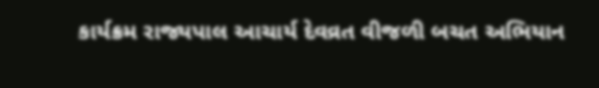કાર્યક્રમ રાજ્યપાલ આચાર્ય દેવવ્રત વીજળી બચત અભિયાન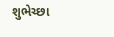શુભેચ્છા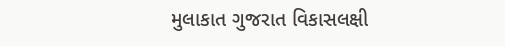મુલાકાત ગુજરાત વિકાસલક્ષી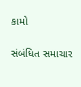કામો

સંબંધિત સમાચાર